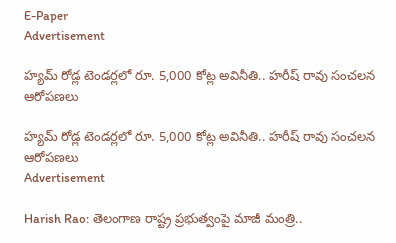E-Paper
Advertisement

హ్యమ్ రోడ్ల టెండర్లలో రూ. 5,000 కోట్ల అవినీతి.. హరీష్ రావు సంచలన ఆరోపణలు

హ్యమ్ రోడ్ల టెండర్లలో రూ. 5,000 కోట్ల అవినీతి.. హరీష్ రావు సంచలన ఆరోపణలు
Advertisement

Harish Rao: తెలంగాణ‌ రాష్ట్ర ప్రభుత్వంపై మాజీ మంత్రి..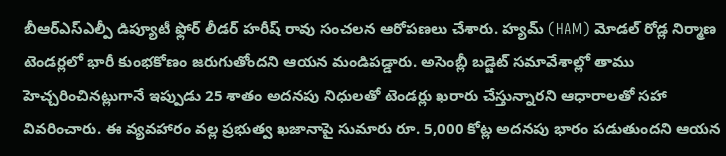బీఆర్‌ఎస్ఎల్పీ డిప్యూటీ ఫ్లోర్ లీడర్ హరీష్ రావు సంచలన ఆరోపణలు చేశారు. హ్యమ్ (HAM) మోడల్ రోడ్ల నిర్మాణ టెండర్లలో భారీ కుంభకోణం జరుగుతోందని ఆయన మండిపడ్డారు. అసెంబ్లీ బడ్జెట్ సమావేశాల్లో తాము హెచ్చరించినట్లుగానే ఇప్పుడు 25 శాతం అదనపు నిధులతో టెండర్లు ఖరారు చేస్తున్నారని ఆధారాలతో సహా వివరించారు. ఈ వ్యవహారం వల్ల ప్రభుత్వ ఖజానాపై సుమారు రూ. 5,000 కోట్ల అదనపు భారం పడుతుందని ఆయన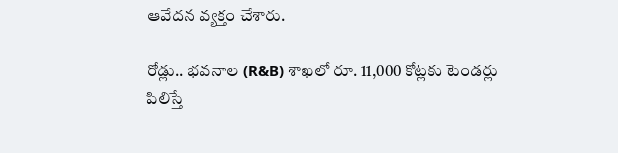ఆవేదన వ్యక్తం చేశారు.

రోడ్లు.. భవనాల (R&B) శాఖలో రూ. 11,000 కోట్లకు టెండర్లు పిలిస్తే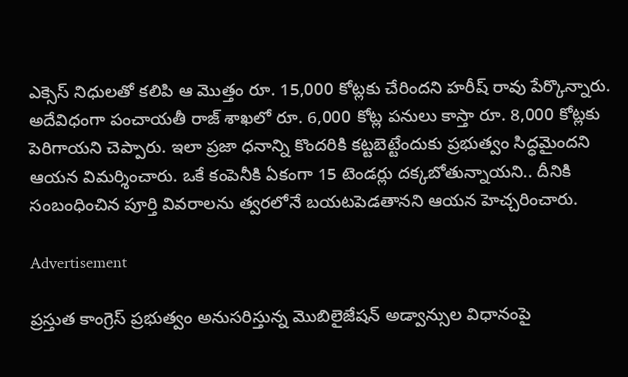ఎక్సెస్ నిధులతో కలిపి ఆ మొత్తం రూ. 15,000 కోట్లకు చేరిందని హరీష్ రావు పేర్కొన్నారు. అదేవిధంగా పంచాయతీ రాజ్ శాఖలో రూ. 6,000 కోట్ల పనులు కాస్తా రూ. 8,000 కోట్లకు పెరిగాయని చెప్పారు. ఇలా ప్రజా ధనాన్ని కొందరికి కట్టబెట్టేందుకు ప్రభుత్వం సిద్ధమైందని ఆయన విమర్శించారు. ఒకే కంపెనీకి ఏకంగా 15 టెండర్లు దక్కబోతున్నాయని.. దీనికి సంబంధించిన పూర్తి వివరాలను త్వరలోనే బయటపెడతానని ఆయన హెచ్చరించారు.

Advertisement

ప్రస్తుత కాంగ్రెస్ ప్రభుత్వం అనుసరిస్తున్న మొబిలైజేషన్ అడ్వాన్సుల విధానంపై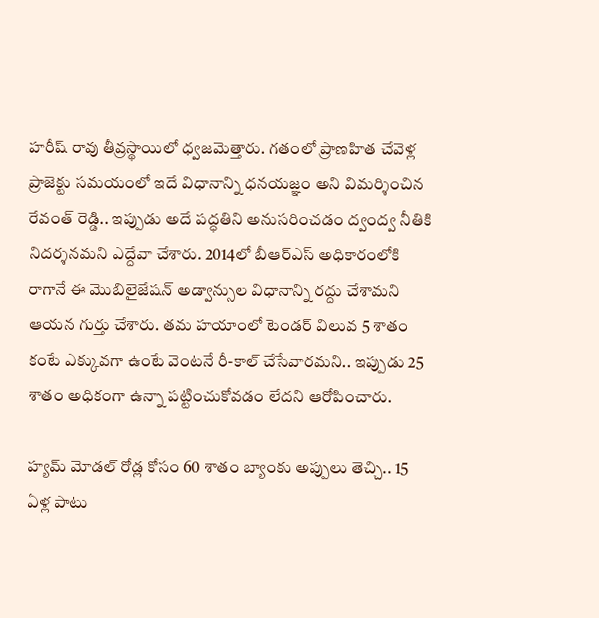హరీష్ రావు తీవ్రస్థాయిలో ధ్వజమెత్తారు. గతంలో ప్రాణహిత చేవెళ్ల ప్రాజెక్టు సమయంలో ఇదే విధానాన్ని ధనయజ్ఞం అని విమర్శించిన రేవంత్ రెడ్డి.. ఇప్పుడు అదే పద్ధతిని అనుసరించడం ద్వంద్వ నీతికి నిదర్శనమని ఎద్దేవా చేశారు. 2014లో బీఆర్‌ఎస్ అధికారంలోకి రాగానే ఈ మొబిలైజేషన్ అడ్వాన్సుల విధానాన్ని రద్దు చేశామని ఆయన గుర్తు చేశారు. తమ హయాంలో టెండర్ విలువ 5 శాతం కంటే ఎక్కువగా ఉంటే వెంటనే రీ-కాల్ చేసేవారమని.. ఇప్పుడు 25 శాతం అధికంగా ఉన్నా పట్టించుకోవడం లేదని ఆరోపించారు.

హ్యమ్ మోడల్ రోడ్ల కోసం 60 శాతం బ్యాంకు అప్పులు తెచ్చి.. 15 ఏళ్ల పాటు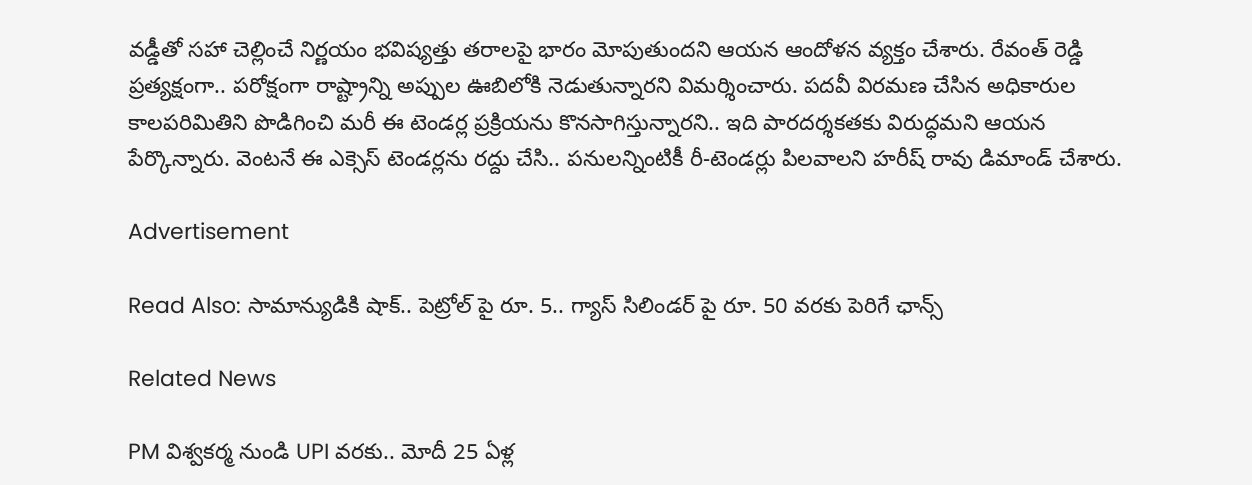వడ్డీతో సహా చెల్లించే నిర్ణయం భవిష్యత్తు తరాలపై భారం మోపుతుందని ఆయన ఆందోళన వ్యక్తం చేశారు. రేవంత్ రెడ్డి ప్రత్యక్షంగా.. పరోక్షంగా రాష్ట్రాన్ని అప్పుల ఊబిలోకి నెడుతున్నారని విమర్శించారు. పదవీ విరమణ చేసిన అధికారుల కాలపరిమితిని పొడిగించి మరీ ఈ టెండర్ల ప్రక్రియను కొనసాగిస్తున్నారని.. ఇది పారదర్శకతకు విరుద్ధమని ఆయన పేర్కొన్నారు. వెంటనే ఈ ఎక్సెస్ టెండర్లను రద్దు చేసి.. పనులన్నింటికీ రీ-టెండర్లు పిలవాలని హరీష్ రావు డిమాండ్ చేశారు.

Advertisement

Read Also: సామాన్యుడికి షాక్.. పెట్రోల్ పై రూ. 5.. గ్యాస్ సిలిండర్ పై రూ. 50 వరకు పెరిగే ఛాన్స్

Related News

PM విశ్వకర్మ నుండి UPI వరకు.. మోదీ 25 ఏళ్ల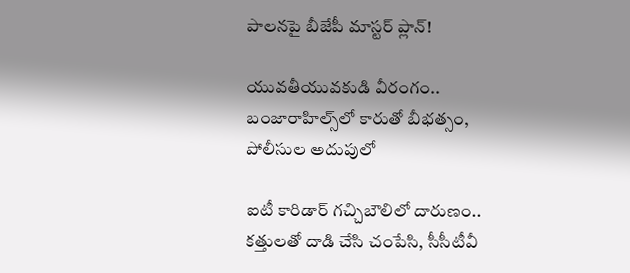పాలనపై బీజేపీ మాస్టర్ ప్లాన్!

యువతీయువకుడి వీరంగం.. బంజారాహిల్స్‌లో కారుతో బీభత్సం, పోలీసుల అదుపులో

ఐటీ కారిడార్ గచ్చిబౌలిలో దారుణం.. కత్తులతో దాడి చేసి చంపేసి, సీసీటీవీ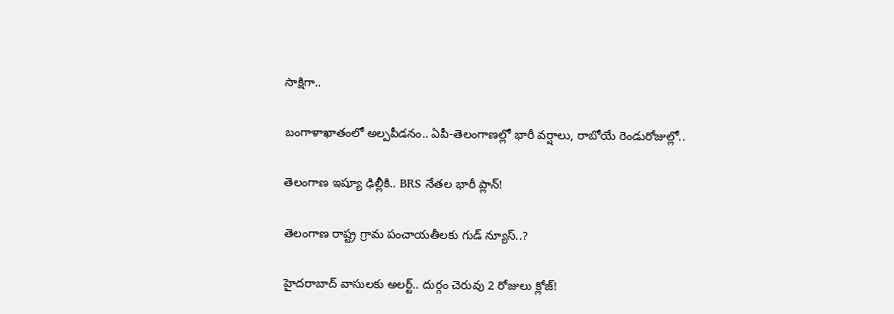సాక్షిగా..

బంగాళాఖాతంలో అల్పపీడనం.. ఏపీ-తెలంగాణల్లో భారీ వర్షాలు, రాబోయే రెండురోజుల్లో..

తెలంగాణ ఇష్యూ ఢిల్లీకి.. BRS నేతల భారీ ప్లాన్!

తెలంగాణ రాష్ట్ర గ్రామ పంచాయతీలకు గుడ్ న్యూస్..?

హైదరాబాద్ వాసులకు అలర్ట్.. దుర్గం చెరువు 2 రోజులు క్లోజ్!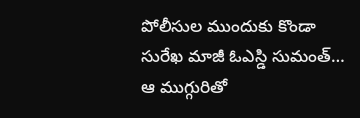పోలీసుల ముందుకు కొండా సురేఖ మాజీ ఓఎస్డి సుమంత్… ఆ ముగ్గురితో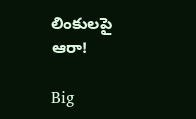లింకులపై ఆరా!

Big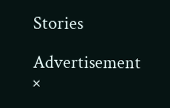Stories

Advertisement
×